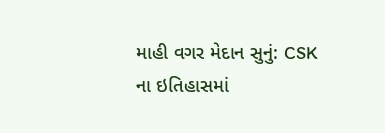માહી વગર મેદાન સુનું: CSK ના ઇતિહાસમાં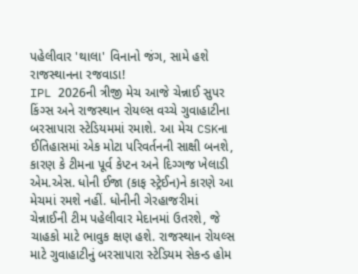પહેલીવાર 'થાલા' વિનાનો જંગ, સામે હશે રાજસ્થાનના રજવાડા!
IPL 2026ની ત્રીજી મેચ આજે ચેન્નાઈ સુપર કિંગ્સ અને રાજસ્થાન રોયલ્સ વચ્ચે ગુવાહાટીના બરસાપારા સ્ટેડિયમમાં રમાશે. આ મેચ CSKના ઈતિહાસમાં એક મોટા પરિવર્તનની સાક્ષી બનશે, કારણ કે ટીમના પૂર્વ કેપ્ટન અને દિગ્ગજ ખેલાડી એમ.એસ. ધોની ઈજા (કાફ સ્ટ્રેઈન)ને કારણે આ મેચમાં રમશે નહીં. ધોનીની ગેરહાજરીમાં ચેન્નાઈની ટીમ પહેલીવાર મેદાનમાં ઉતરશે, જે ચાહકો માટે ભાવુક ક્ષણ હશે. રાજસ્થાન રોયલ્સ માટે ગુવાહાટીનું બરસાપારા સ્ટેડિયમ સેકન્ડ હોમ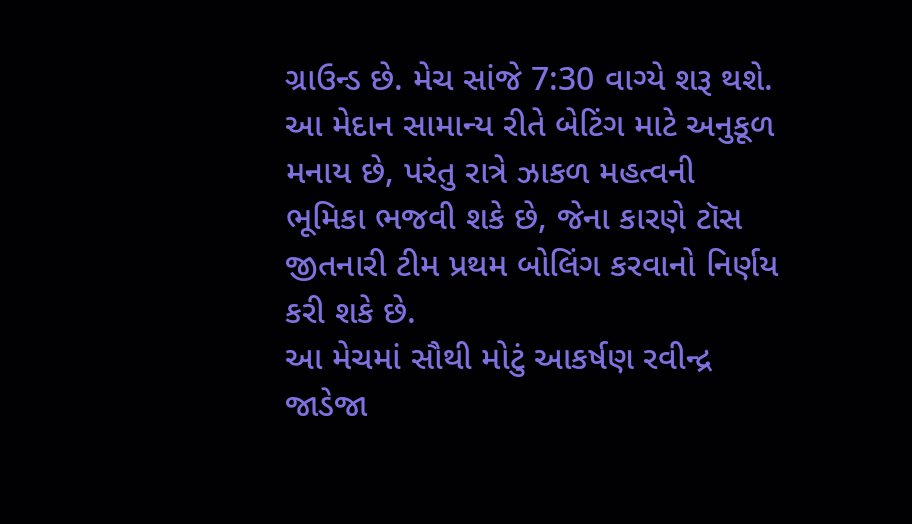ગ્રાઉન્ડ છે. મેચ સાંજે 7:30 વાગ્યે શરૂ થશે. આ મેદાન સામાન્ય રીતે બેટિંગ માટે અનુકૂળ મનાય છે, પરંતુ રાત્રે ઝાકળ મહત્વની ભૂમિકા ભજવી શકે છે, જેના કારણે ટૉસ જીતનારી ટીમ પ્રથમ બોલિંગ કરવાનો નિર્ણય કરી શકે છે.
આ મેચમાં સૌથી મોટું આકર્ષણ રવીન્દ્ર જાડેજા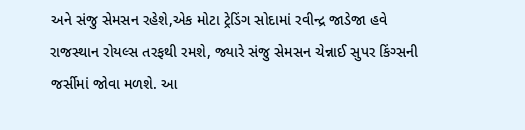અને સંજુ સેમસન રહેશે,એક મોટા ટ્રેડિંગ સોદામાં રવીન્દ્ર જાડેજા હવે રાજસ્થાન રોયલ્સ તરફથી રમશે, જ્યારે સંજુ સેમસન ચેન્નાઈ સુપર કિંગ્સની જર્સીમાં જોવા મળશે. આ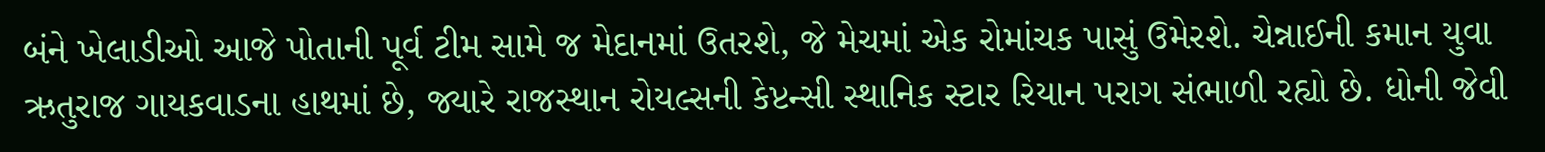બંને ખેલાડીઓ આજે પોતાની પૂર્વ ટીમ સામે જ મેદાનમાં ઉતરશે, જે મેચમાં એક રોમાંચક પાસું ઉમેરશે. ચેન્નાઈની કમાન યુવા ઋતુરાજ ગાયકવાડના હાથમાં છે, જ્યારે રાજસ્થાન રોયલ્સની કેપ્ટન્સી સ્થાનિક સ્ટાર રિયાન પરાગ સંભાળી રહ્યો છે. ધોની જેવી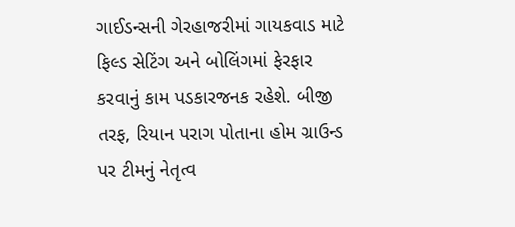ગાઈડન્સની ગેરહાજરીમાં ગાયકવાડ માટે ફિલ્ડ સેટિંગ અને બોલિંગમાં ફેરફાર કરવાનું કામ પડકારજનક રહેશે. બીજી તરફ, રિયાન પરાગ પોતાના હોમ ગ્રાઉન્ડ પર ટીમનું નેતૃત્વ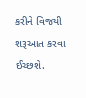કરીને વિજયી શરૂઆત કરવા ઈચ્છશે.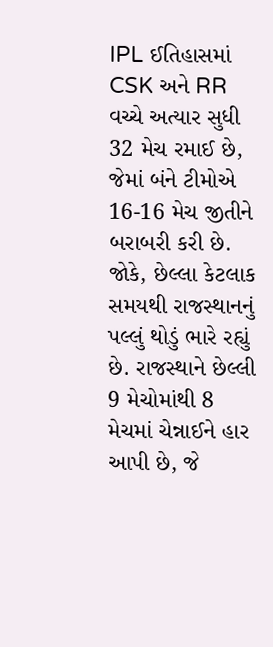IPL ઈતિહાસમાં CSK અને RR વચ્ચે અત્યાર સુધી 32 મેચ રમાઈ છે, જેમાં બંને ટીમોએ 16-16 મેચ જીતીને બરાબરી કરી છે. જોકે, છેલ્લા કેટલાક સમયથી રાજસ્થાનનું પલ્લું થોડું ભારે રહ્યું છે. રાજસ્થાને છેલ્લી 9 મેચોમાંથી 8 મેચમાં ચેન્નાઈને હાર આપી છે, જે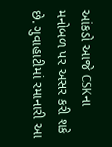આંકડો આજે CSKના મનોબળ પર અસર કરી શકે છે. ગુવાહાટીમાં રમાનારી આ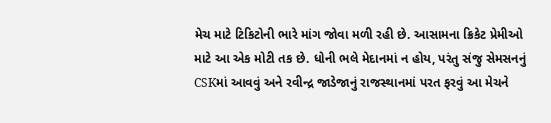મેચ માટે ટિકિટોની ભારે માંગ જોવા મળી રહી છે. આસામના ક્રિકેટ પ્રેમીઓ માટે આ એક મોટી તક છે. ધોની ભલે મેદાનમાં ન હોય, પરંતુ સંજુ સેમસનનું CSKમાં આવવું અને રવીન્દ્ર જાડેજાનું રાજસ્થાનમાં પરત ફરવું આ મેચને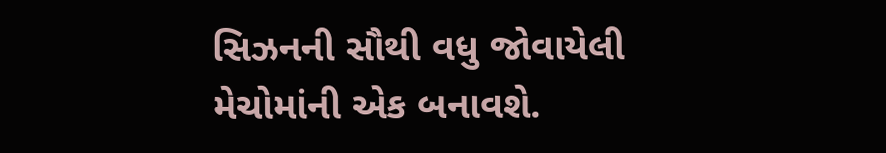સિઝનની સૌથી વધુ જોવાયેલી મેચોમાંની એક બનાવશે.